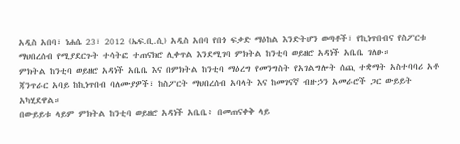አዲስ አበባ፣ ነሐሴ 23፣ 2012 (ኤፍ.ቢ.ሲ) አዲስ አበባ የበጎ ፍቃድ ማዕከል እንድትሆን ወጣቶች፣ የኪነጥበብና የስፖርቱ ማህበረሰብ የሚያደርጉት ተሳትፎ ተጠናክሮ ሊቀጥል እንደሚገባ ምክትል ከንቲባ ወይዘሮ አዳነች አቤቤ ገለፁ።
ምክትል ከንቲባ ወይዘሮ አዳነች አቤቤ እና በምክትል ከንቲባ ማዕረግ የመንግስት የአገልግሎት ሰጪ ተቋማት አስተባባሪ አቶ ጃንጥራር አባይ ከኪነጥበብ ባለሙያዎች፣ ከስፖርት ማህበረሰብ አባላት እና ከመገናኛ ብዙኃን አመራሮች ጋር ውይይት አካሂደዋል።
በውይይቱ ላይም ምክትል ከንቲባ ወይዘሮ አዳነች አቤቤ፥ በመጠናቀቅ ላይ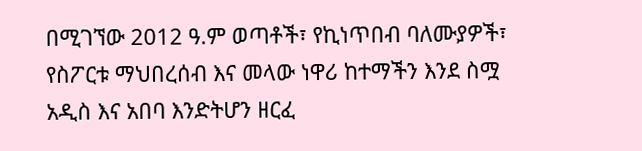በሚገኘው 2012 ዓ.ም ወጣቶች፣ የኪነጥበብ ባለሙያዎች፣ የስፖርቱ ማህበረሰብ እና መላው ነዋሪ ከተማችን እንደ ስሟ አዲስ እና አበባ እንድትሆን ዘርፈ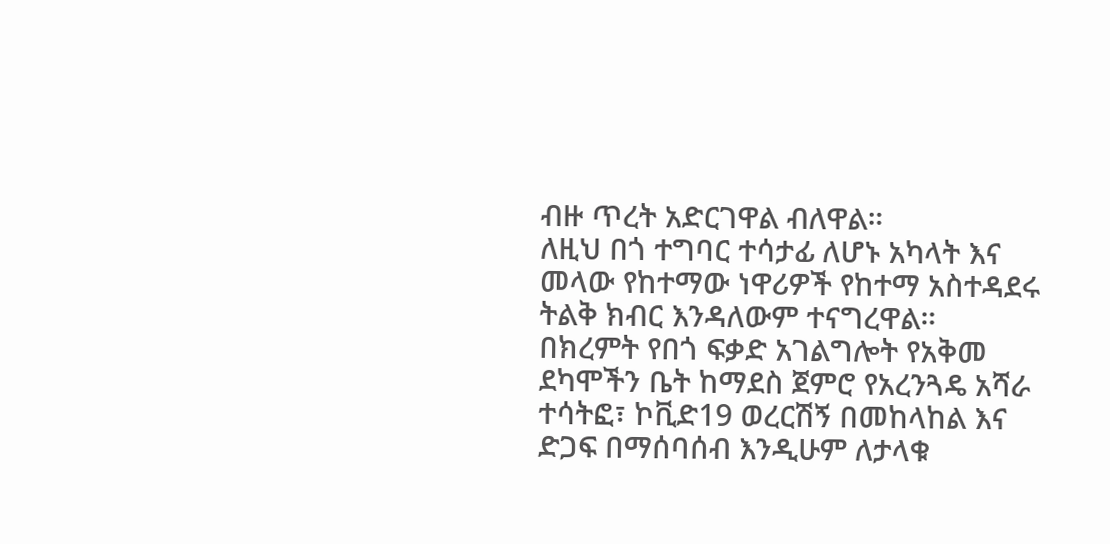ብዙ ጥረት አድርገዋል ብለዋል።
ለዚህ በጎ ተግባር ተሳታፊ ለሆኑ አካላት እና መላው የከተማው ነዋሪዎች የከተማ አስተዳደሩ ትልቅ ክብር እንዳለውም ተናግረዋል።
በክረምት የበጎ ፍቃድ አገልግሎት የአቅመ ደካሞችን ቤት ከማደስ ጀምሮ የአረንጓዴ አሻራ ተሳትፎ፣ ኮቪድ19 ወረርሽኝ በመከላከል እና ድጋፍ በማሰባሰብ እንዲሁም ለታላቁ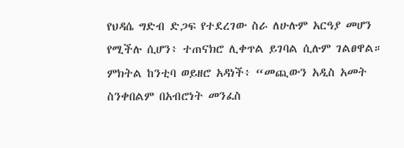የህዳሴ ግድብ ድጋፍ የተደረገው ስራ ለሁሉም አርዓያ መሆን የሚችሉ ሲሆን፥ ተጠናክሮ ሊቀጥል ይገባል ሲሉም ገልፀዋል።
ምክትል ከንቲባ ወይዘሮ አዳነች፥ “መጪውን አዲስ አመት ስንቀበልም በአብሮነት መንፈስ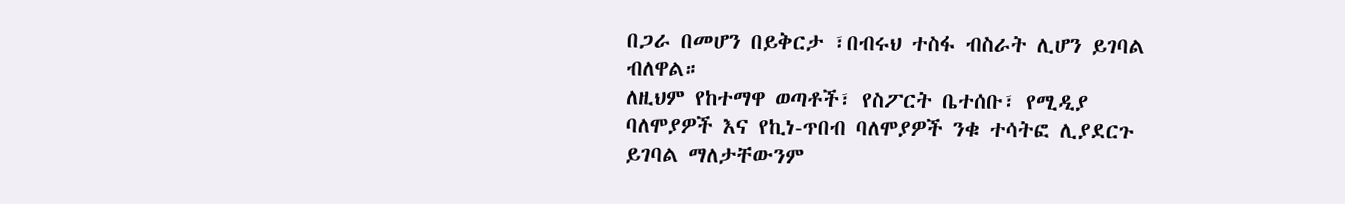በጋራ በመሆን በይቅርታ ፣በብሩህ ተስፋ ብስራት ሊሆን ይገባል ብለዋል።
ለዚህም የከተማዋ ወጣቶች፣ የስፖርት ቤተሰቡ፣ የሚዲያ ባለሞያዎች እና የኪነ-ጥበብ ባለሞያዎች ንቁ ተሳትፎ ሊያደርጉ ይገባል ማለታቸውንም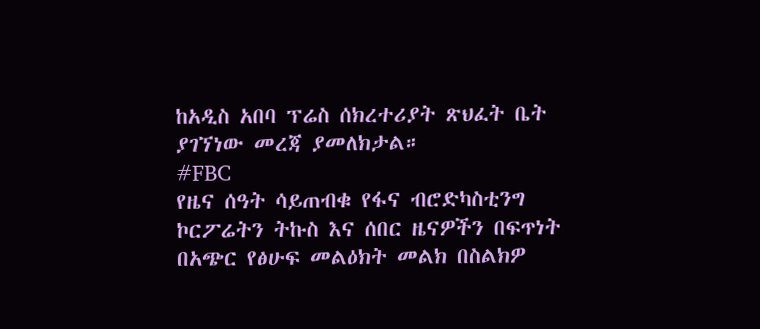ከአዲስ አበባ ፕሬስ ሰክረተሪያት ጽህፈት ቤት ያገኘነው መረጃ ያመለክታል።
#FBC
የዜና ሰዓት ሳይጠብቁ የፋና ብሮድካስቲንግ ኮርፖሬትን ትኩስ እና ሰበር ዜናዎችን በፍጥነት በአጭር የፅሁፍ መልዕክት መልክ በስልክዎ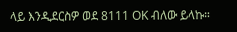ላይ እንዲደርስዎ ወደ 8111 OK ብለው ይላኩ።